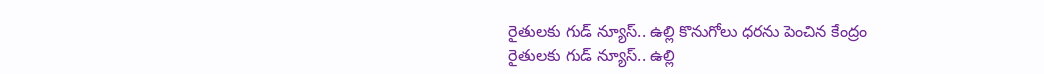రైతులకు గుడ్ న్యూస్.. ఉల్లి కొనుగోలు ధరను పెంచిన కేంద్రం
రైతులకు గుడ్ న్యూస్.. ఉల్లి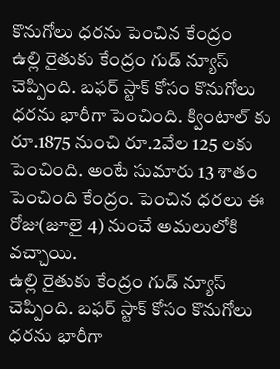కొనుగోలు ధరను పెంచిన కేంద్రం
ఉల్లి రైతుకు కేంద్రం గుడ్ న్యూస్ చెప్పింది. బఫర్ స్టాక్ కోసం కొనుగోలు ధరను భారీగా పెంచింది. క్వింటాల్ కు రూ.1875 నుంచి రూ.2వేల 125 లకు పెంచింది. అంటే సుమారు 13 శాతం పెంచింది కేంద్రం. పెంచిన ధరలు ఈ రోజు(జూలై 4) నుంచే అమలులోకి వచ్చాయి.
ఉల్లి రైతుకు కేంద్రం గుడ్ న్యూస్ చెప్పింది. బఫర్ స్టాక్ కోసం కొనుగోలు ధరను భారీగా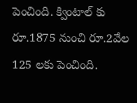పెంచింది. క్వింటాల్ కు రూ.1875 నుంచి రూ.2వేల 125 లకు పెంచింది.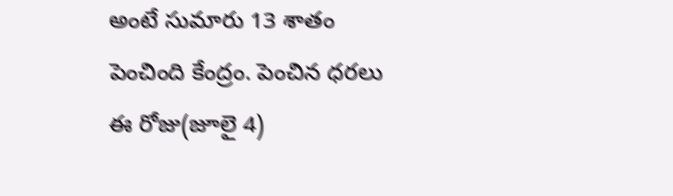అంటే సుమారు 13 శాతం పెంచింది కేంద్రం. పెంచిన ధరలు ఈ రోజు(జూలై 4)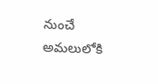నుంచే అమలులోకి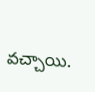వచ్చాయి.